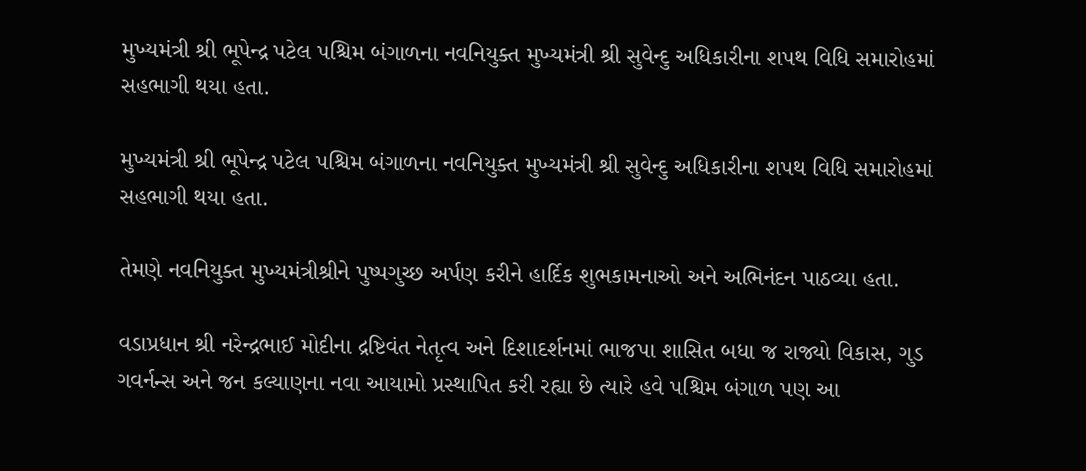મુખ્યમંત્રી શ્રી ભૂપેન્દ્ર પટેલ પશ્ચિમ બંગાળના નવનિયુક્ત મુખ્યમંત્રી શ્રી સુવેન્દુ અધિકારીના શપથ વિધિ સમારોહમાં સહભાગી થયા હતા.

મુખ્યમંત્રી શ્રી ભૂપેન્દ્ર પટેલ પશ્ચિમ બંગાળના નવનિયુક્ત મુખ્યમંત્રી શ્રી સુવેન્દુ અધિકારીના શપથ વિધિ સમારોહમાં સહભાગી થયા હતા.

તેમણે નવનિયુક્ત મુખ્યમંત્રીશ્રીને પુષ્પગુચ્છ અર્પણ કરીને હાર્દિક શુભકામનાઓ અને અભિનંદન પાઠવ્યા હતા.

વડાપ્રધાન શ્રી નરેન્દ્રભાઈ મોદીના દ્રષ્ટિવંત નેતૃત્વ અને દિશાદર્શનમાં ભાજપા શાસિત બધા જ રાજ્યો વિકાસ, ગુડ ગવર્નન્સ અને જન કલ્યાણના નવા આયામો પ્રસ્થાપિત કરી રહ્યા છે ત્યારે હવે પશ્ચિમ બંગાળ પણ આ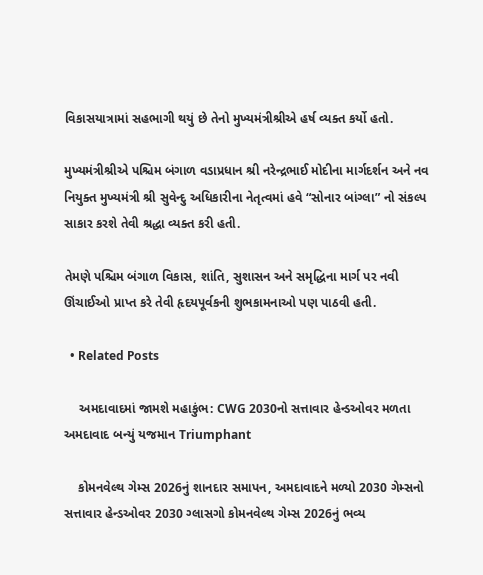વિકાસયાત્રામાં સહભાગી થયું છે તેનો મુખ્યમંત્રીશ્રીએ હર્ષ વ્યક્ત કર્યો હતો.

મુખ્યમંત્રીશ્રીએ પશ્ચિમ બંગાળ વડાપ્રધાન શ્રી નરેન્દ્રભાઈ મોદીના માર્ગદર્શન અને નવ નિયુક્ત મુખ્યમંત્રી શ્રી સુવેન્દુ અધિકારીના નેતૃત્વમાં હવે “સોનાર બાંગ્લા” નો સંકલ્પ સાકાર કરશે તેવી શ્રદ્ધા વ્યક્ત કરી હતી.

તેમણે પશ્ચિમ બંગાળ વિકાસ, શાંતિ, સુશાસન અને સમૃદ્ધિના માર્ગ પર નવી ઊંચાઈઓ પ્રાપ્ત કરે તેવી હૃદયપૂર્વકની શુભકામનાઓ પણ પાઠવી હતી.

  • Related Posts

    અમદાવાદમાં જામશે મહાકુંભ: CWG 2030નો સત્તાવાર હેન્ડઓવર મળતા અમદાવાદ બન્યું યજમાન Triumphant

    કોમનવેલ્થ ગેમ્સ 2026નું શાનદાર સમાપન, અમદાવાદને મળ્યો 2030 ગેમ્સનો સત્તાવાર હેન્ડઓવર 2030 ગ્લાસગો કોમનવેલ્થ ગેમ્સ 2026નું ભવ્ય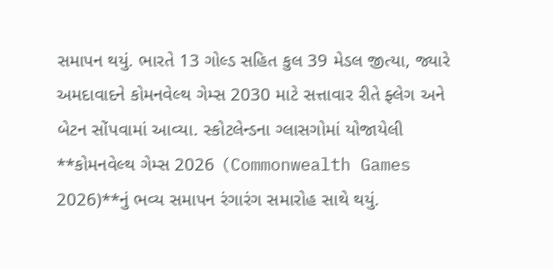સમાપન થયું. ભારતે 13 ગોલ્ડ સહિત કુલ 39 મેડલ જીત્યા, જ્યારે અમદાવાદને કોમનવેલ્થ ગેમ્સ 2030 માટે સત્તાવાર રીતે ફ્લેગ અને બેટન સોંપવામાં આવ્યા. સ્કોટલેન્ડના ગ્લાસગોમાં યોજાયેલી **કોમનવેલ્થ ગેમ્સ 2026 (Commonwealth Games 2026)**નું ભવ્ય સમાપન રંગારંગ સમારોહ સાથે થયું.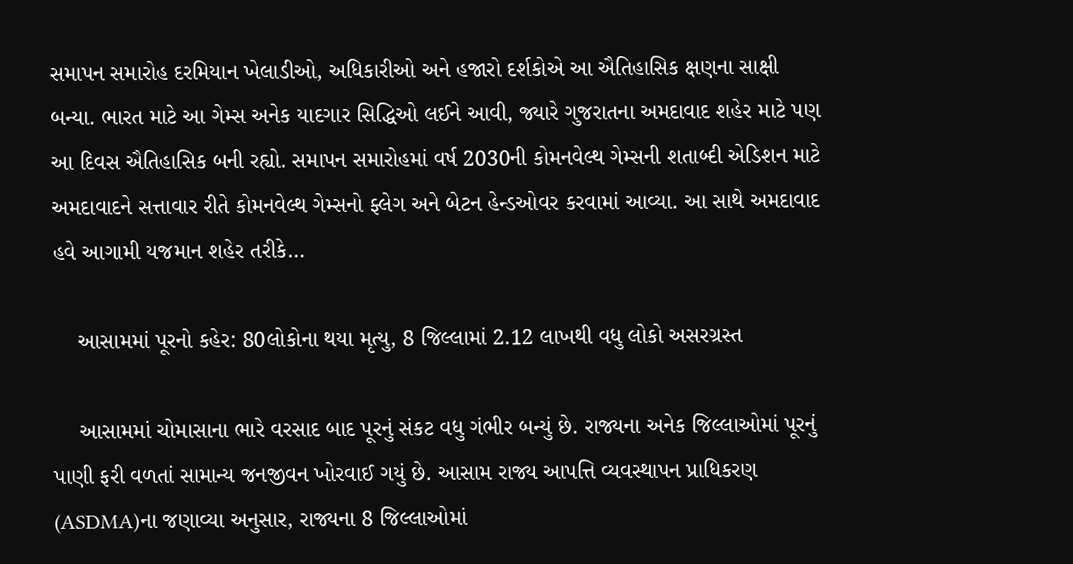સમાપન સમારોહ દરમિયાન ખેલાડીઓ, અધિકારીઓ અને હજારો દર્શકોએ આ ઐતિહાસિક ક્ષણના સાક્ષી બન્યા. ભારત માટે આ ગેમ્સ અનેક યાદગાર સિદ્ધિઓ લઈને આવી, જ્યારે ગુજરાતના અમદાવાદ શહેર માટે પણ આ દિવસ ઐતિહાસિક બની રહ્યો. સમાપન સમારોહમાં વર્ષ 2030ની કોમનવેલ્થ ગેમ્સની શતાબ્દી એડિશન માટે અમદાવાદને સત્તાવાર રીતે કોમનવેલ્થ ગેમ્સનો ફ્લેગ અને બેટન હેન્ડઓવર કરવામાં આવ્યા. આ સાથે અમદાવાદ હવે આગામી યજમાન શહેર તરીકે…

    આસામમાં પૂરનો કહેર: 80લોકોના થયા મૃત્યુ, 8 જિલ્લામાં 2.12 લાખથી વધુ લોકો અસરગ્રસ્ત

    આસામમાં ચોમાસાના ભારે વરસાદ બાદ પૂરનું સંકટ વધુ ગંભીર બન્યું છે. રાજ્યના અનેક જિલ્લાઓમાં પૂરનું પાણી ફરી વળતાં સામાન્ય જનજીવન ખોરવાઈ ગયું છે. આસામ રાજ્ય આપત્તિ વ્યવસ્થાપન પ્રાધિકરણ (ASDMA)ના જણાવ્યા અનુસાર, રાજ્યના 8 જિલ્લાઓમાં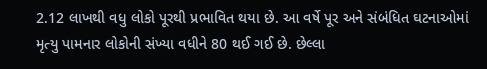2.12 લાખથી વધુ લોકો પૂરથી પ્રભાવિત થયા છે. આ વર્ષે પૂર અને સંબંધિત ઘટનાઓમાં મૃત્યુ પામનાર લોકોની સંખ્યા વધીને 80 થઈ ગઈ છે. છેલ્લા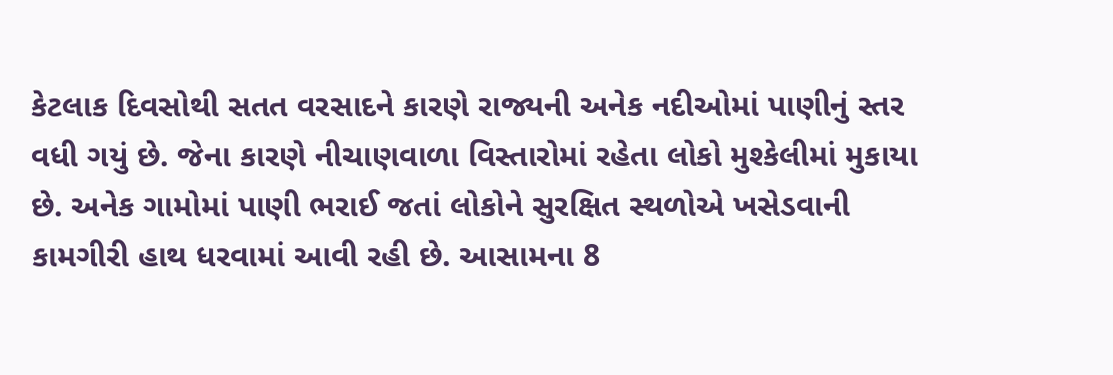કેટલાક દિવસોથી સતત વરસાદને કારણે રાજ્યની અનેક નદીઓમાં પાણીનું સ્તર વધી ગયું છે. જેના કારણે નીચાણવાળા વિસ્તારોમાં રહેતા લોકો મુશ્કેલીમાં મુકાયા છે. અનેક ગામોમાં પાણી ભરાઈ જતાં લોકોને સુરક્ષિત સ્થળોએ ખસેડવાની કામગીરી હાથ ધરવામાં આવી રહી છે. આસામના 8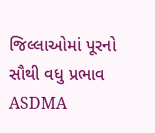જિલ્લાઓમાં પૂરનો સૌથી વધુ પ્રભાવ ASDMA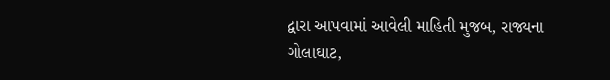દ્વારા આપવામાં આવેલી માહિતી મુજબ, રાજ્યના ગોલાઘાટ,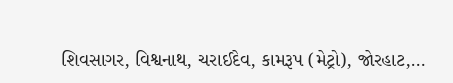શિવસાગર, વિશ્વનાથ, ચરાઈદેવ, કામરૂપ (મેટ્રો), જોરહાટ,…